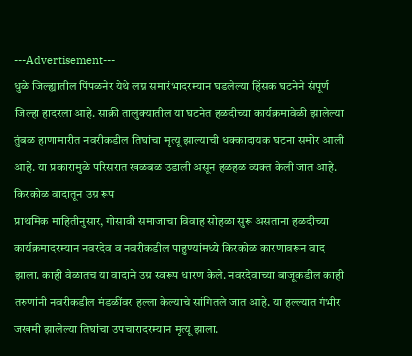---Advertisement---
धुळे जिल्ह्यातील पिंपळनेर येथे लग्न समारंभादरम्यान घडलेल्या हिंसक घटनेने संपूर्ण जिल्हा हादरला आहे. साक्री तालुक्यातील या घटनेत हळदीच्या कार्यक्रमावेळी झालेल्या तुंबळ हाणामारीत नवरीकडील तिघांचा मृत्यू झाल्याची धक्कादायक घटना समोर आली आहे. या प्रकारामुळे परिसरात खळबळ उडाली असून हळहळ व्यक्त केली जात आहे.
किरकोळ वादातून उग्र रूप
प्राथमिक माहितीनुसार, गोसावी समाजाचा विवाह सोहळा सुरू असताना हळदीच्या कार्यक्रमादरम्यान नवरदेव व नवरीकडील पाहुण्यांमध्ये किरकोळ कारणावरून वाद झाला. काही वेळातच या वादाने उग्र स्वरूप धारण केले. नवरदेवाच्या बाजूकडील काही तरुणांनी नवरीकडील मंडळींवर हल्ला केल्याचे सांगितले जात आहे. या हल्ल्यात गंभीर जखमी झालेल्या तिघांचा उपचारादरम्यान मृत्यू झाला.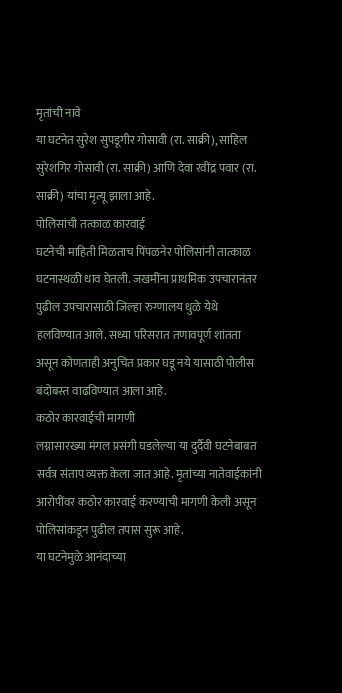मृतांची नावे
या घटनेत सुरेश सुपडूगीर गोसावी (रा. साक्री), साहिल सुरेशगिर गोसावी (रा. साक्री) आणि देवा रवींद्र पवार (रा. साक्री) यांचा मृत्यू झाला आहे.
पोलिसांची तत्काळ कारवाई
घटनेची माहिती मिळताच पिंपळनेर पोलिसांनी तात्काळ घटनास्थळी धाव घेतली. जखमींना प्राथमिक उपचारानंतर पुढील उपचारासाठी जिल्हा रुग्णालय धुळे येथे हलविण्यात आले. सध्या परिसरात तणावपूर्ण शांतता असून कोणताही अनुचित प्रकार घडू नये यासाठी पोलीस बंदोबस्त वाढविण्यात आला आहे.
कठोर कारवाईची मागणी
लग्नासारख्या मंगल प्रसंगी घडलेल्या या दुर्दैवी घटनेबाबत सर्वत्र संताप व्यक्त केला जात आहे. मृतांच्या नातेवाईकांनी आरोपींवर कठोर कारवाई करण्याची मागणी केली असून पोलिसांकडून पुढील तपास सुरू आहे.
या घटनेमुळे आनंदाच्या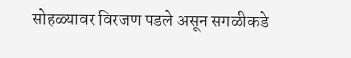सोहळ्यावर विरजण पडले असून सगळीकडे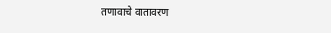तणावाचे वातावरण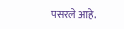पसरले आहे.